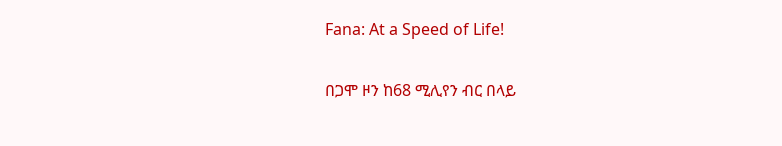Fana: At a Speed of Life!

በጋሞ ዞን ከ68 ሚሊየን ብር በላይ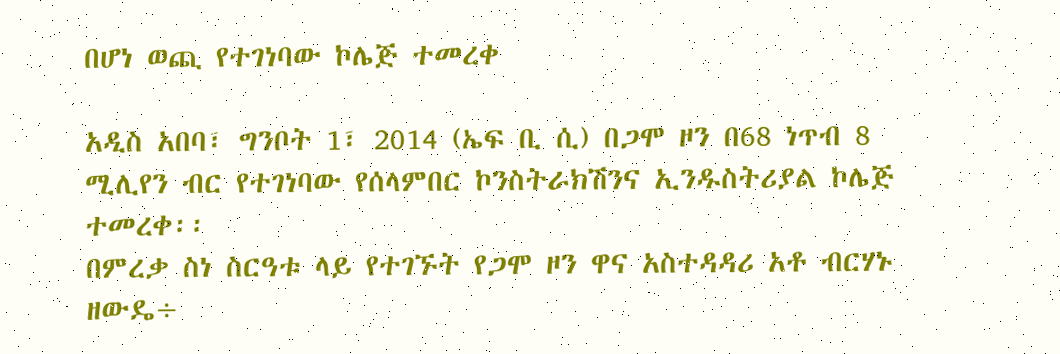በሆነ ወጪ የተገነባው ኮሌጅ ተመረቀ

አዲስ አበባ፣ ግንቦት 1፣ 2014 (ኤፍ ቢ ሲ) በጋሞ ዞን በ68 ነጥብ 8 ሚሊየን ብር የተገነባው የሰላምበር ኮንስትራክሽንና ኢንዱስትሪያል ኮሌጅ ተመረቀ፡፡
በምረቃ ስነ ስርዓቱ ላይ የተገኙት የጋሞ ዞን ዋና አስተዳዳሪ አቶ ብርሃኑ ዘውዴ÷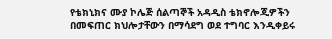የቴክኒክና ሙያ ኮሌጅ ሰልጣኞች አዳዲስ ቴክኖሎጂዎችን በመፍጠር ክህሎታቸውን በማሳደግ ወደ ተግባር እንዲቀይሩ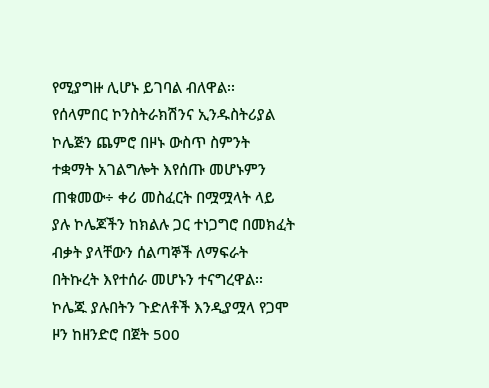የሚያግዙ ሊሆኑ ይገባል ብለዋል፡፡
የሰላምበር ኮንስትራክሽንና ኢንዱስትሪያል ኮሌጅን ጨምሮ በዞኑ ውስጥ ስምንት ተቋማት አገልግሎት እየሰጡ መሆኑምን ጠቁመው÷ ቀሪ መስፈርት በሟሟላት ላይ ያሉ ኮሌጆችን ከክልሉ ጋር ተነጋግሮ በመክፈት ብቃት ያላቸውን ሰልጣኞች ለማፍራት በትኩረት እየተሰራ መሆኑን ተናግረዋል፡፡
ኮሌጁ ያሉበትን ጉድለቶች እንዲያሟላ የጋሞ ዞን ከዘንድሮ በጀት 500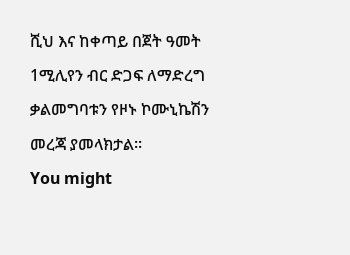ሺህ እና ከቀጣይ በጀት ዓመት 1ሚሊየን ብር ድጋፍ ለማድረግ ቃልመግባቱን የዞኑ ኮሙኒኬሽን መረጃ ያመላክታል፡፡
You might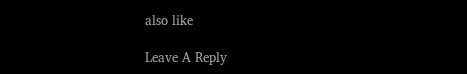also like

Leave A Reply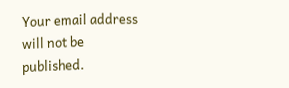Your email address will not be published.